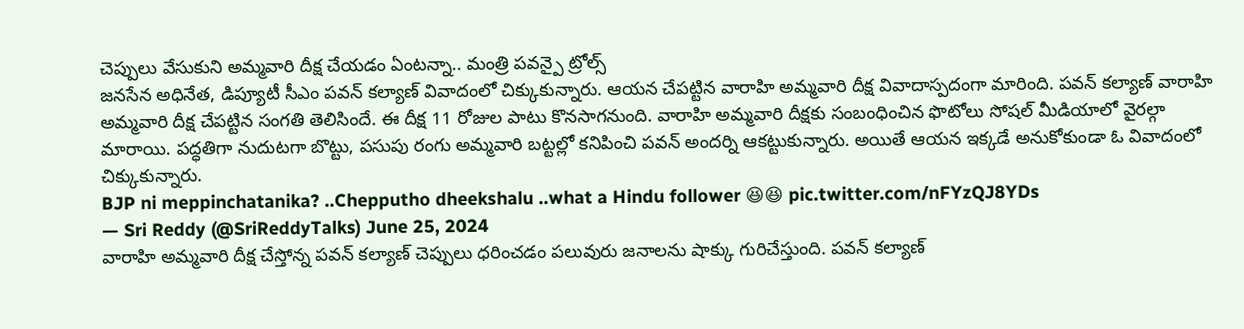చెప్పులు వేసుకుని అమ్మవారి దీక్ష చేయడం ఏంటన్నా.. మంత్రి పవన్పై ట్రోల్స్
జనసేన అధినేత, డిప్యూటీ సీఎం పవన్ కల్యాణ్ వివాదంలో చిక్కుకున్నారు. ఆయన చేపట్టిన వారాహి అమ్మవారి దీక్ష వివాదాస్పదంగా మారింది. పవన్ కల్యాణ్ వారాహి అమ్మవారి దీక్ష చేపట్టిన సంగతి తెలిసిందే. ఈ దీక్ష 11 రోజుల పాటు కొనసాగనుంది. వారాహి అమ్మవారి దీక్షకు సంబంధించిన ఫొటోలు సోషల్ మీడియాలో వైరల్గా మారాయి. పద్ధతిగా నుదుటగా బొట్టు, పసుపు రంగు అమ్మవారి బట్టల్లో కనిపించి పవన్ అందర్ని ఆకట్టుకున్నారు. అయితే ఆయన ఇక్కడే అనుకోకుండా ఓ వివాదంలో చిక్కుకున్నారు.
BJP ni meppinchatanika? ..Chepputho dheekshalu ..what a Hindu follower 😆😆 pic.twitter.com/nFYzQJ8YDs
— Sri Reddy (@SriReddyTalks) June 25, 2024
వారాహి అమ్మవారి దీక్ష చేస్తోన్న పవన్ కల్యాణ్ చెప్పులు ధరించడం పలువురు జనాలను షాక్కు గురిచేస్తుంది. పవన్ కల్యాణ్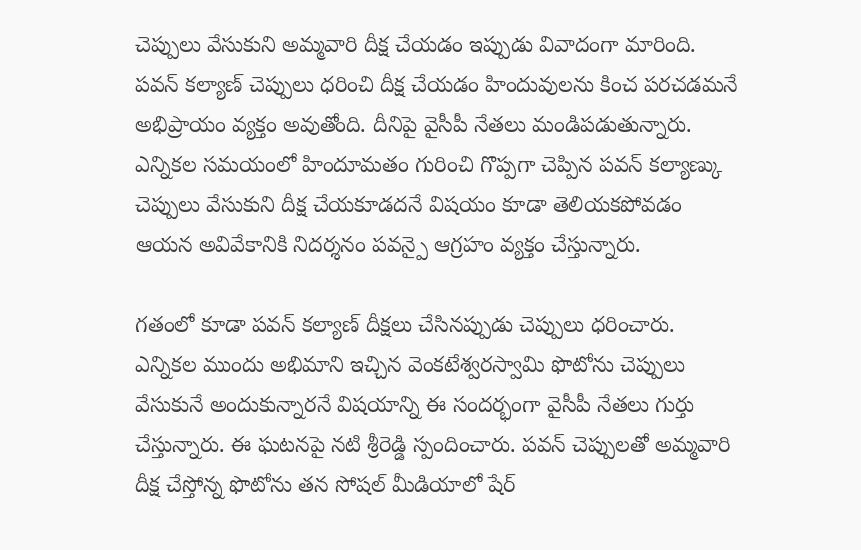చెప్పులు వేసుకుని అమ్మవారి దీక్ష చేయడం ఇప్పుడు వివాదంగా మారింది. పవన్ కల్యాణ్ చెప్పులు ధరించి దీక్ష చేయడం హిందువులను కించ పరచడమనే అభిప్రాయం వ్యక్తం అవుతోంది. దీనిపై వైసీపీ నేతలు మండిపడుతున్నారు. ఎన్నికల సమయంలో హిందూమతం గురించి గొప్పగా చెప్పిన పవన్ కల్యాణ్కు చెప్పులు వేసుకుని దీక్ష చేయకూడదనే విషయం కూడా తెలియకపోవడం ఆయన అవివేకానికి నిదర్శనం పవన్పై ఆగ్రహం వ్యక్తం చేస్తున్నారు.

గతంలో కూడా పవన్ కల్యాణ్ దీక్షలు చేసినప్పుడు చెప్పులు ధరించారు. ఎన్నికల ముందు అభిమాని ఇచ్చిన వెంకటేశ్వరస్వామి ఫొటోను చెప్పులు వేసుకునే అందుకున్నారనే విషయాన్ని ఈ సందర్భంగా వైసీపీ నేతలు గుర్తు చేస్తున్నారు. ఈ ఘటనపై నటి శ్రీరెడ్డి స్పందించారు. పవన్ చెప్పులతో అమ్మవారి దీక్ష చేస్తోన్న ఫొటోను తన సోషల్ మీడియాలో షేర్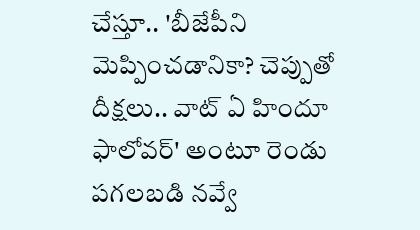చేస్తూ.. 'బీజేపీని మెప్పించడానికా? చెప్పుతో దీక్షలు.. వాట్ ఏ హిందూ ఫాలోవర్' అంటూ రెండు పగలబడి నవ్వే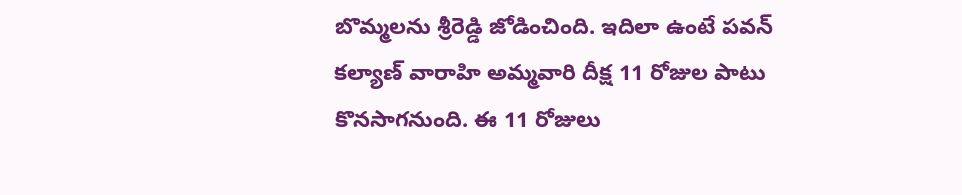బొమ్మలను శ్రీరెడ్డి జోడించింది. ఇదిలా ఉంటే పవన్ కల్యాణ్ వారాహి అమ్మవారి దీక్ష 11 రోజుల పాటు కొనసాగనుంది. ఈ 11 రోజులు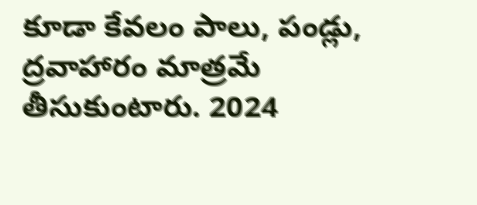కూడా కేవలం పాలు, పండ్లు, ద్రవాహారం మాత్రమే తీసుకుంటారు. 2024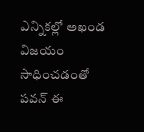ఎన్నికల్లో అఖండ విజయం సాధించడంతో పవన్ ఈ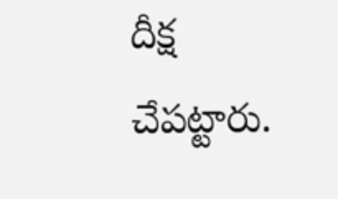దీక్ష చేపట్టారు.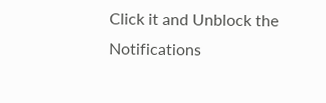Click it and Unblock the Notifications